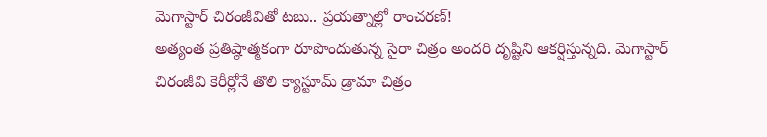మెగాస్టార్ చిరంజీవితో టబు.. ప్రయత్నాల్లో రాంచరణ్!
అత్యంత ప్రతిష్ఠాత్మకంగా రూపొందుతున్న సైరా చిత్రం అందరి దృష్టిని ఆకర్షిస్తున్నది. మెగాస్టార్ చిరంజీవి కెరీర్లోనే తొలి క్యాస్టూమ్ డ్రామా చిత్రం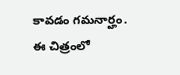కావడం గమనార్హం. ఈ చిత్రంలో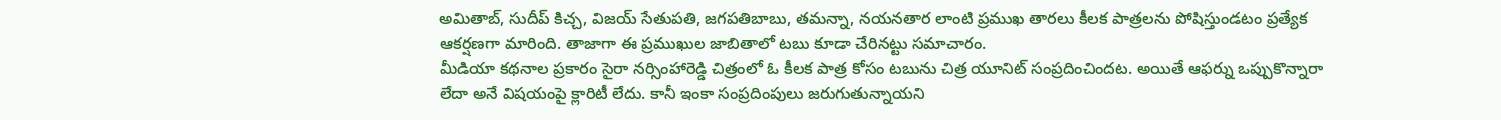అమితాబ్, సుదీప్ కిచ్చ, విజయ్ సేతుపతి, జగపతిబాబు, తమన్నా, నయనతార లాంటి ప్రముఖ తారలు కీలక పాత్రలను పోషిస్తుండటం ప్రత్యేక ఆకర్షణగా మారింది. తాజాగా ఈ ప్రముఖుల జాబితాలో టబు కూడా చేరినట్టు సమాచారం.
మీడియా కథనాల ప్రకారం సైరా నర్సింహారెడ్డి చిత్రంలో ఓ కీలక పాత్ర కోసం టబును చిత్ర యూనిట్ సంప్రదించిందట. అయితే ఆఫర్ను ఒప్పుకొన్నారా లేదా అనే విషయంపై క్లారిటీ లేదు. కానీ ఇంకా సంప్రదింపులు జరుగుతున్నాయని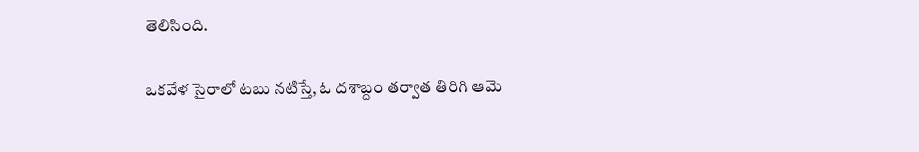తెలిసింది.

ఒకవేళ సైరాలో టబు నటిస్తే, ఓ దశాబ్దం తర్వాత తిరిగి ఆమె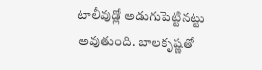టాలీవుడ్లో అడుగుపెట్టినట్టు అవుతుంది. బాలకృష్ణతో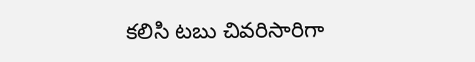కలిసి టబు చివరిసారిగా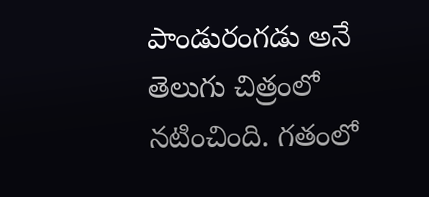పాండురంగడు అనే తెలుగు చిత్రంలో నటించింది. గతంలో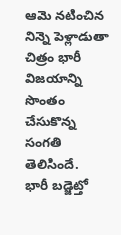ఆమె నటించిన నిన్నె పెళ్లాడుతా చిత్రం భారీ విజయాన్ని సొంతం చేసుకొన్న సంగతి తెలిసిందే.
భారీ బడ్జెట్తో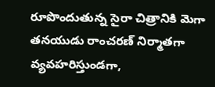రూపొందుతున్న సైరా చిత్రానికి మెగా తనయుడు రాంచరణ్ నిర్మాతగా వ్యవహరిస్తుండగా,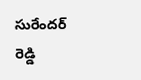సురేందర్ రెడ్డి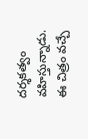దర్శకత్వం వహిస్తున్నాడు. ఈ చిత్రం వచ్చే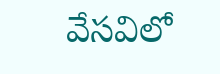వేసవిలో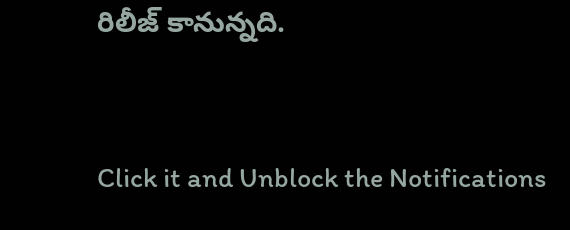రిలీజ్ కానున్నది.


Click it and Unblock the Notifications